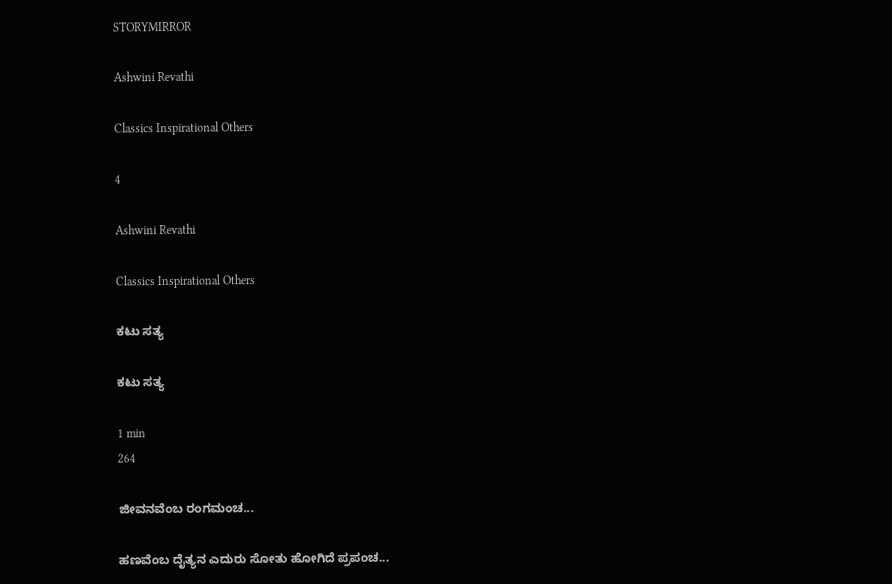STORYMIRROR

Ashwini Revathi

Classics Inspirational Others

4

Ashwini Revathi

Classics Inspirational Others

ಕಟು ಸತ್ಯ

ಕಟು ಸತ್ಯ

1 min
264

ಜೀವನವೆಂಬ ರಂಗಮಂಚ...

ಹಣವೆಂಬ ದೈತ್ಯನ ಎದುರು ಸೋತು ಹೋಗಿದೆ ಪ್ರಪಂಚ...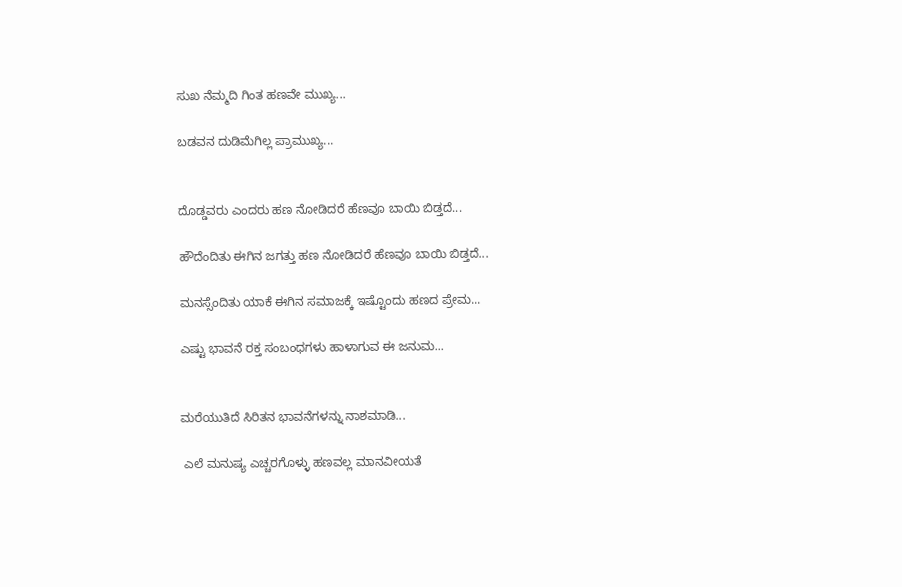ಸುಖ ನೆಮ್ಮದಿ ಗಿಂತ ಹಣವೇ ಮುಖ್ಯ...

ಬಡವನ ದುಡಿಮೆಗಿಲ್ಲ ಪ್ರಾಮುಖ್ಯ...


ದೊಡ್ಡವರು ಎಂದರು ಹಣ ನೋಡಿದರೆ ಹೆಣವೂ ಬಾಯಿ ಬಿಡ್ತದೆ...

ಹೌದೆಂದಿತು ಈಗಿನ ಜಗತ್ತು ಹಣ ನೋಡಿದರೆ ಹೆಣವೂ ಬಾಯಿ ಬಿಡ್ತದೆ...

ಮನಸ್ಸೆಂದಿತು ಯಾಕೆ ಈಗಿನ ಸಮಾಜಕ್ಕೆ ಇಷ್ಟೊಂದು ಹಣದ ಪ್ರೇಮ...

ಎಷ್ಟು ಭಾವನೆ ರಕ್ತ ಸಂಬಂಧಗಳು ಹಾಳಾಗುವ ಈ ಜನುಮ...


ಮರೆಯುತಿದೆ ಸಿರಿತನ ಭಾವನೆಗಳನ್ನು ನಾಶಮಾಡಿ...

 ಎಲೆ ಮನುಷ್ಯ ಎಚ್ಚರಗೊಳ್ಳು ಹಣವಲ್ಲ ಮಾನವೀಯತೆ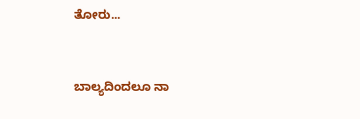ತೋರು...


ಬಾಲ್ಯದಿಂದಲೂ ನಾ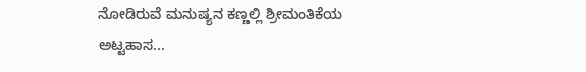ನೋಡಿರುವೆ ಮನುಷ್ಯನ ಕಣ್ಣಲ್ಲಿ ಶ್ರೀಮಂತಿಕೆಯ ಅಟ್ಟಹಾಸ...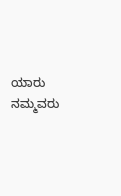ಯಾರು ನಮ್ಮವರು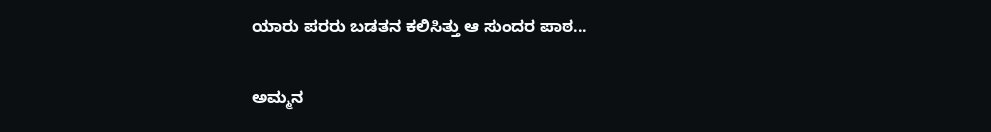ಯಾರು ಪರರು ಬಡತನ ಕಲಿಸಿತ್ತು ಆ ಸುಂದರ ಪಾಠ...

ಅಮ್ಮನ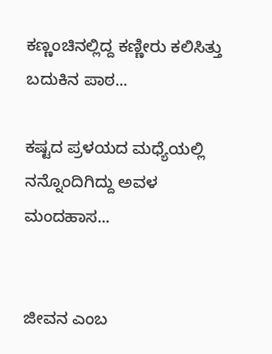ಕಣ್ಣಂಚಿನಲ್ಲಿದ್ದ ಕಣ್ಣೀರು ಕಲಿಸಿತ್ತು ಬದುಕಿನ ಪಾಠ...

ಕಷ್ಟದ ಪ್ರಳಯದ ಮಧ್ಯೆಯಲ್ಲಿ ನನ್ನೊಂದಿಗಿದ್ದು ಅವಳ ಮಂದಹಾಸ...


ಜೀವನ ಎಂಬ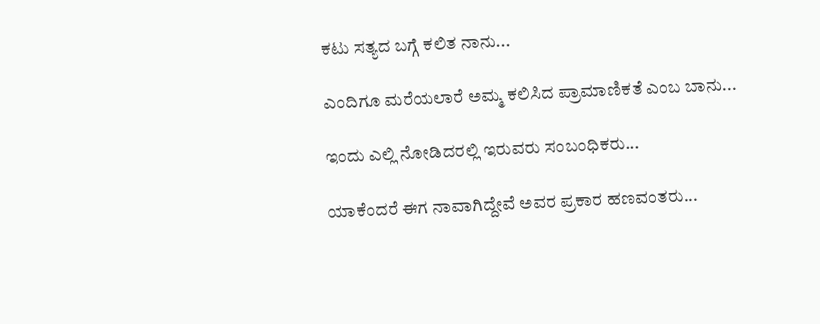ಕಟು ಸತ್ಯದ ಬಗ್ಗೆ ಕಲಿತ ನಾನು...

ಎಂದಿಗೂ ಮರೆಯಲಾರೆ ಅಮ್ಮ ಕಲಿಸಿದ ಪ್ರಾಮಾಣಿಕತೆ ಎಂಬ ಬಾನು...

ಇಂದು ಎಲ್ಲಿ ನೋಡಿದರಲ್ಲಿ ಇರುವರು ಸಂಬಂಧಿಕರು...

ಯಾಕೆಂದರೆ ಈಗ ನಾವಾಗಿದ್ದೇವೆ ಅವರ ಪ್ರಕಾರ ಹಣವಂತರು...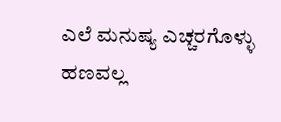ಎಲೆ ಮನುಷ್ಯ ಎಚ್ಚರಗೊಳ್ಳು ಹಣವಲ್ಲ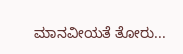ಮಾನವೀಯತೆ ತೋರು...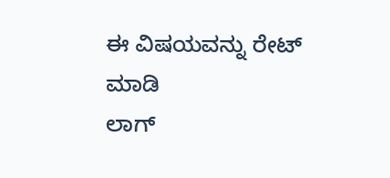ಈ ವಿಷಯವನ್ನು ರೇಟ್ ಮಾಡಿ
ಲಾಗ್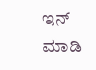ಇನ್ ಮಾಡಿ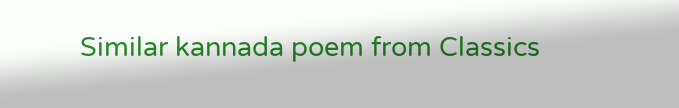Similar kannada poem from Classics